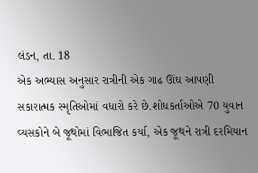લંડન, તા. 18
એક અભ્યાસ અનુસાર રાત્રીની એક ગાઢ ઊંઘ આપણી સકારાત્મક સ્મૃતિઓમાં વધારો કરે છે.શોધકર્તાઓએ 70 યુવાન વ્યસકોને બે જૂથોમાં વિભાજિત કર્યા, એક જૂથને રાત્રી દરમિયાન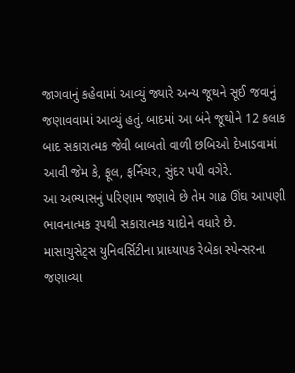જાગવાનું કહેવામાં આવ્યું જ્યારે અન્ય જૂથને સૂઈ જવાનું જણાવવામાં આવ્યું હતું. બાદમાં આ બંને જૂથોને 12 કલાક બાદ સકારાત્મક જેવી બાબતો વાળી છબિઓ દેખાડવામાં આવી જેમ કે, ફૂલ, ફર્નિચર, સુંદર પપી વગેરે.
આ અભ્યાસનું પરિણામ જણાવે છે તેમ ગાઢ ઊંઘ આપણી ભાવનાત્મક રૂપથી સકારાત્મક યાદોને વધારે છે. માસાચુસેટ્સ યુનિવર્સિટીના પ્રાધ્યાપક રેબેકા સ્પેન્સરના જણાવ્યા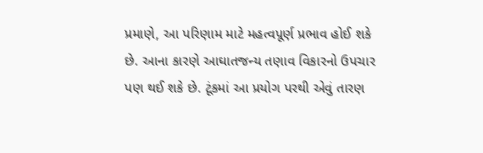પ્રમાણે, આ પરિણામ માટે મહત્વપૂર્ણ પ્રભાવ હોઈ શકે છે. આના કારણે આઘાતજન્ય તણાવ વિકારનો ઉપચાર પણ થઈ શકે છે. ટૂંકમાં આ પ્રયોગ પરથી એવું તારણ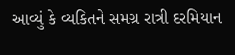આવ્યું કે વ્યકિતને સમગ્ર રાત્રી દરમિયાન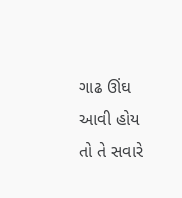ગાઢ ઊંઘ આવી હોય તો તે સવારે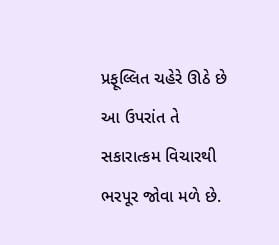પ્રફૂલ્લિત ચહેરે ઊઠે છે આ ઉપરાંત તે સકારાત્કમ વિચારથી ભરપૂર જોવા મળે છે.